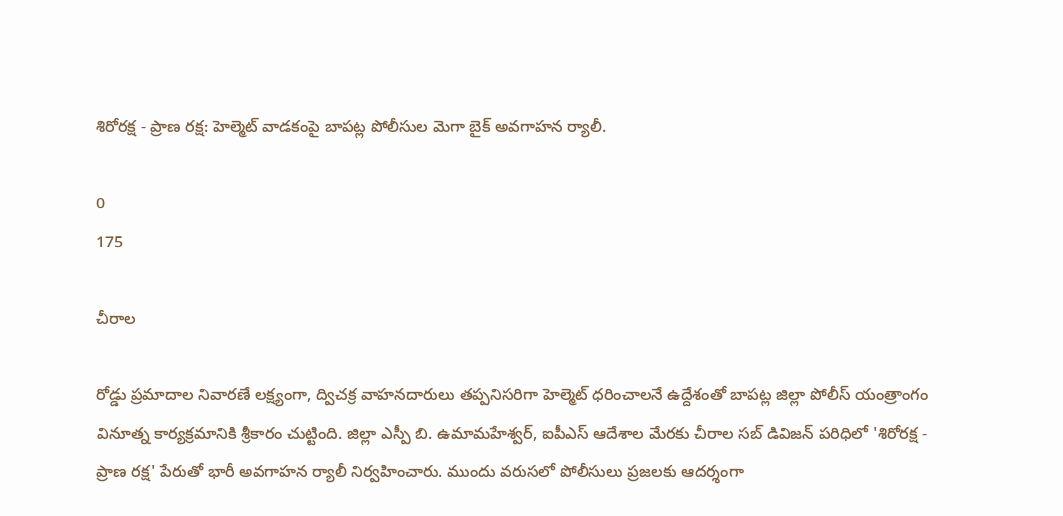శిరోరక్ష - ప్రాణ రక్ష: హెల్మెట్ వాడకంపై బాపట్ల పోలీసుల మెగా బైక్ అవగాహన ర్యాలీ.

0
175

చీరాల

రోడ్డు ప్రమాదాల నివారణే లక్ష్యంగా, ద్విచక్ర వాహనదారులు తప్పనిసరిగా హెల్మెట్ ధరించాలనే ఉద్దేశంతో బాపట్ల జిల్లా పోలీస్ యంత్రాంగం వినూత్న కార్యక్రమానికి శ్రీకారం చుట్టింది. జిల్లా ఎస్పీ బి. ఉమామహేశ్వర్, ఐపీఎస్ ఆదేశాల మేరకు చీరాల సబ్ డివిజన్ పరిధిలో 'శిరోరక్ష - ప్రాణ రక్ష' పేరుతో భారీ అవగాహన ర్యాలీ నిర్వహించారు. ముందు వరుసలో పోలీసులు ప్రజలకు ఆదర్శంగా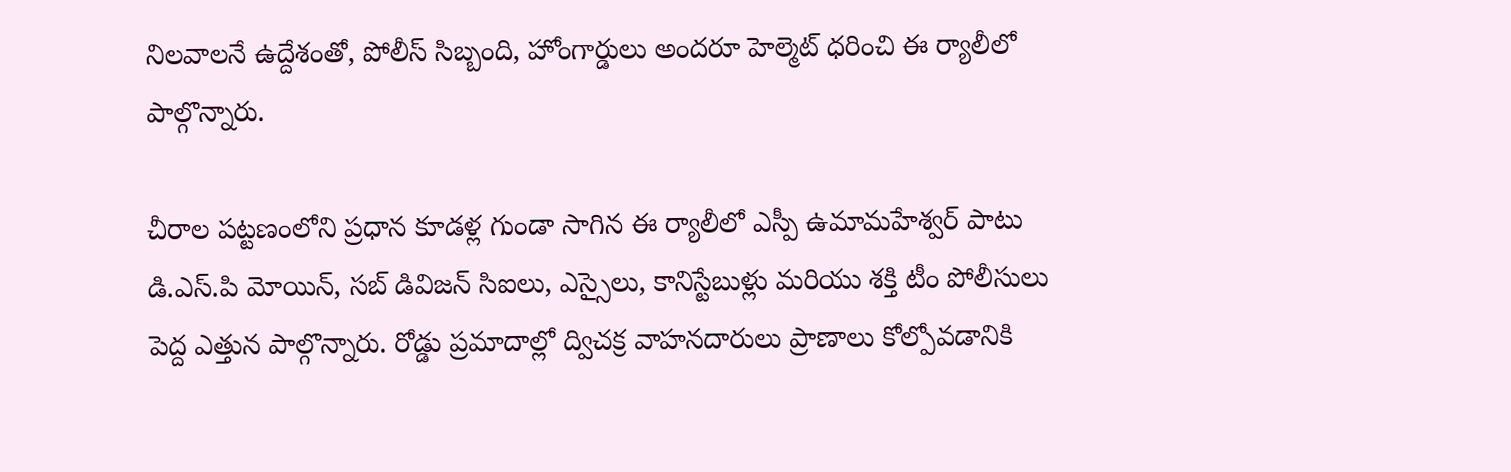నిలవాలనే ఉద్దేశంతో, పోలీస్ సిబ్బంది, హోంగార్డులు అందరూ హెల్మెట్ ధరించి ఈ ర్యాలీలో పాల్గొన్నారు.

చీరాల పట్టణంలోని ప్రధాన కూడళ్ల గుండా సాగిన ఈ ర్యాలీలో ఎస్పీ ఉమామహేశ్వర్ పాటు డి.ఎస్.పి మోయిన్, సబ్ డివిజన్ సిఐలు, ఎస్సైలు, కానిస్టేబుళ్లు మరియు శక్తి టీం పోలీసులు పెద్ద ఎత్తున పాల్గొన్నారు. రోడ్డు ప్రమాదాల్లో ద్విచక్ర వాహనదారులు ప్రాణాలు కోల్పోవడానికి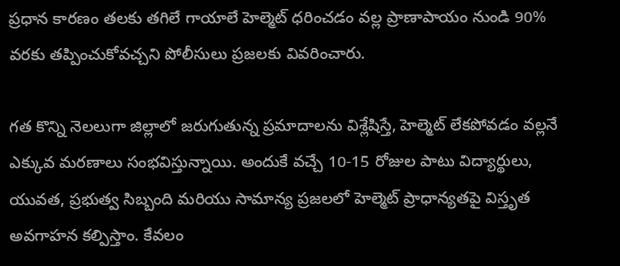ప్రధాన కారణం తలకు తగిలే గాయాలే హెల్మెట్ ధరించడం వల్ల ప్రాణాపాయం నుండి 90% వరకు తప్పించుకోవచ్చని పోలీసులు ప్రజలకు వివరించారు.

గత కొన్ని నెలలుగా జిల్లాలో జరుగుతున్న ప్రమాదాలను విశ్లేషిస్తే, హెల్మెట్ లేకపోవడం వల్లనే ఎక్కువ మరణాలు సంభవిస్తున్నాయి. అందుకే వచ్చే 10-15 రోజుల పాటు విద్యార్థులు, యువత, ప్రభుత్వ సిబ్బంది మరియు సామాన్య ప్రజలలో హెల్మెట్ ప్రాధాన్యతపై విస్తృత అవగాహన కల్పిస్తాం. కేవలం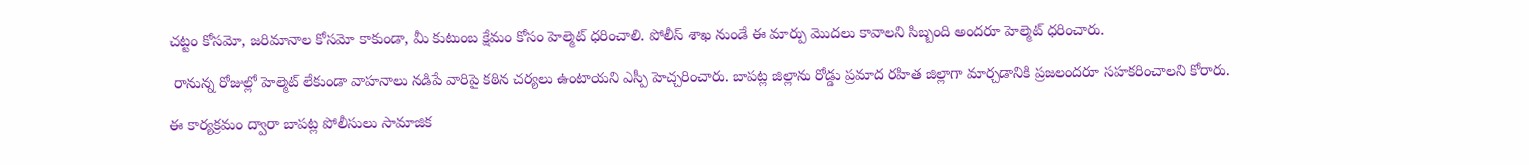చట్టం కోసమో, జరిమానాల కోసమో కాకుండా, మీ కుటుంబ క్షేమం కోసం హెల్మెట్ ధరించాలి. పోలీస్ శాఖ నుండే ఈ మార్పు మొదలు కావాలని సిబ్బంది అందరూ హెల్మెట్ ధరించారు.

 రానున్న రోజుల్లో హెల్మెట్ లేకుండా వాహనాలు నడిపే వారిపై కఠిన చర్యలు ఉంటాయని ఎస్పీ హెచ్చరించారు. బాపట్ల జిల్లాను రోడ్డు ప్రమాద రహిత జిల్లాగా మార్చడానికి ప్రజలందరూ సహకరించాలని కోరారు.

ఈ కార్యక్రమం ద్వారా బాపట్ల పోలీసులు సామాజిక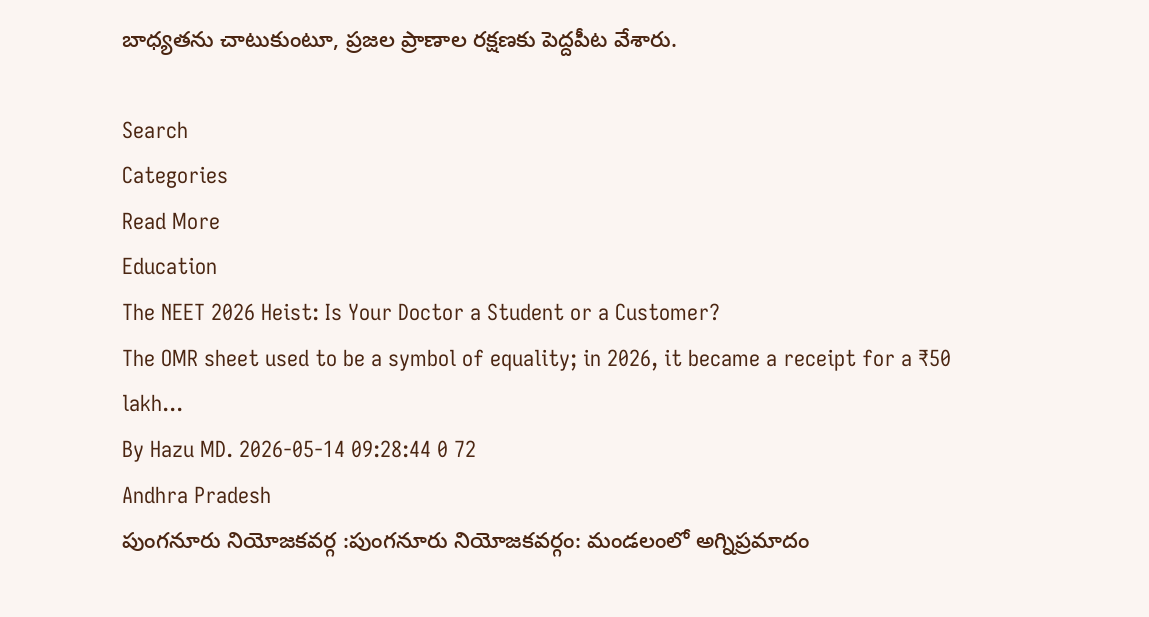బాధ్యతను చాటుకుంటూ, ప్రజల ప్రాణాల రక్షణకు పెద్దపీట వేశారు.

Search
Categories
Read More
Education
The NEET 2026 Heist: Is Your Doctor a Student or a Customer?
The OMR sheet used to be a symbol of equality; in 2026, it became a receipt for a ₹50 lakh...
By Hazu MD. 2026-05-14 09:28:44 0 72
Andhra Pradesh
పుంగనూరు నియోజకవర్గ :పుంగనూరు నియోజకవర్గం: మండలంలో అగ్నిప్రమాదం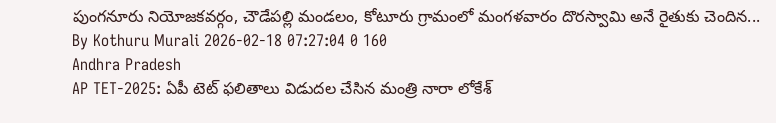పుంగనూరు నియోజకవర్గం, చౌడేపల్లి మండలం, కోటూరు గ్రామంలో మంగళవారం దొరస్వామి అనే రైతుకు చెందిన...
By Kothuru Murali 2026-02-18 07:27:04 0 160
Andhra Pradesh
AP TET-2025: ఏపీ టెట్ ఫలితాలు విడుదల చేసిన మంత్రి నారా లోకేశ్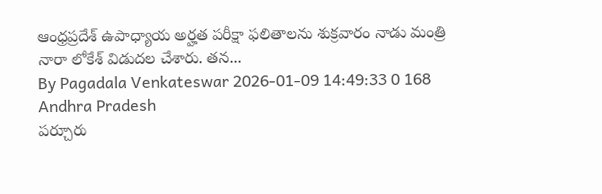ఆంధ్రప్రదేశ్ ఉపాధ్యాయ అర్హత పరీక్షా ఫలితాలను శుక్రవారం నాడు మంత్రి నారా లోకేశ్ విడుదల చేశారు. తన...
By Pagadala Venkateswar 2026-01-09 14:49:33 0 168
Andhra Pradesh
పర్చూరు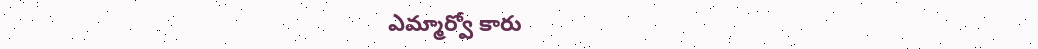ఎమ్మార్వో కారు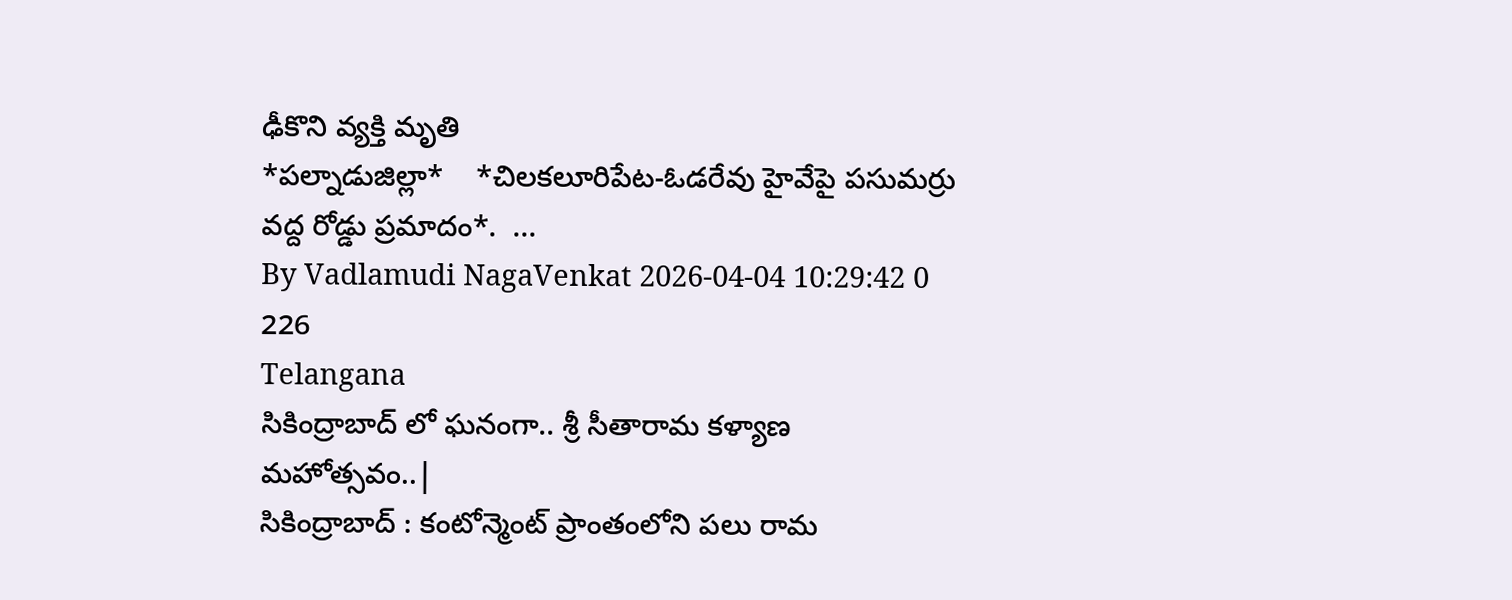ఢీకొని వ్యక్తి మృతి
*పల్నాడుజిల్లా*    *చిలకలూరిపేట-ఓడరేవు హైవేపై పసుమర్రు వద్ద రోడ్డు ప్రమాదం*.  ...
By Vadlamudi NagaVenkat 2026-04-04 10:29:42 0 226
Telangana
సికింద్రాబాద్ లో ఘనంగా.. శ్రీ సీతారామ కళ్యాణ మహోత్సవం..|
సికింద్రాబాద్ : కంటోన్మెంట్ ప్రాంతంలోని పలు రామ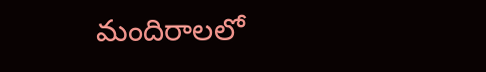మందిరాలలో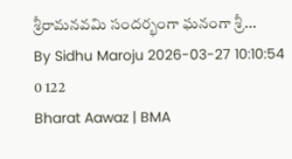శ్రీరామనవమి సందర్భంగా ఘనంగా శ్రీ...
By Sidhu Maroju 2026-03-27 10:10:54 0 122
Bharat Aawaz | BMA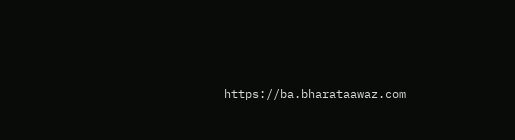https://ba.bharataawaz.com